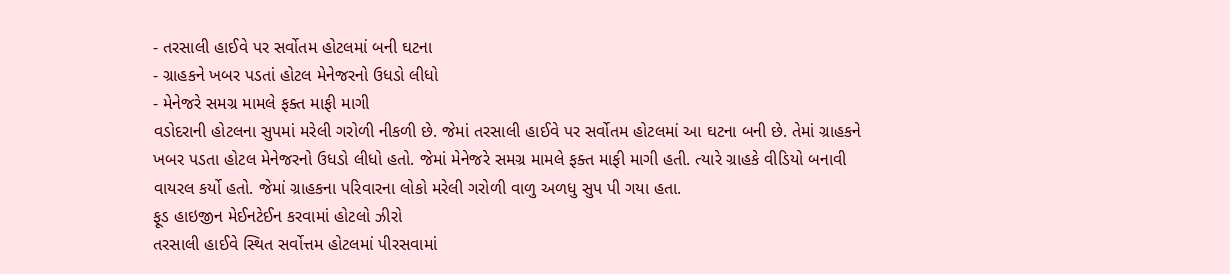- તરસાલી હાઈવે પર સર્વોતમ હોટલમાં બની ઘટના
- ગ્રાહકને ખબર પડતાં હોટલ મેનેજરનો ઉધડો લીધો
- મેનેજરે સમગ્ર મામલે ફક્ત માફી માગી
વડોદરાની હોટલના સુપમાં મરેલી ગરોળી નીકળી છે. જેમાં તરસાલી હાઈવે પર સર્વોતમ હોટલમાં આ ઘટના બની છે. તેમાં ગ્રાહકને ખબર પડતા હોટલ મેનેજરનો ઉધડો લીધો હતો. જેમાં મેનેજરે સમગ્ર મામલે ફક્ત માફી માગી હતી. ત્યારે ગ્રાહકે વીડિયો બનાવી વાયરલ કર્યો હતો. જેમાં ગ્રાહકના પરિવારના લોકો મરેલી ગરોળી વાળુ અળધુ સુપ પી ગયા હતા.
ફૂડ હાઇજીન મેઈનટેઈન કરવામાં હોટલો ઝીરો
તરસાલી હાઈવે સ્થિત સર્વોત્તમ હોટલમાં પીરસવામાં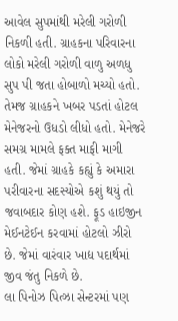આવેલ સુપમાંથી મરેલી ગરોળી નિકળી હતી. ગ્રાહકના પરિવારના લોકો મરેલી ગરોળી વાળુ અળધુ સુપ પી જતા હોબાળો મચ્યો હતો. તેમજ ગ્રાહકને ખબર પડતાં હોટલ મેનેજરનો ઉધડો લીધો હતો. મેનેજરે સમગ્ર મામલે ફક્ત માફી માગી હતી. જેમાં ગ્રાહકે કહ્યું કે અમારા પરીવારના સદસ્યોએ કશું થયું તો જવાબદાર કોણ હશે. ફૂડ હાઇજીન મેઈનટેઈન કરવામાં હોટલો ઝીરો છે. જેમાં વારંવાર ખાદ્ય પદાર્થમાં જીવ જંતુ નિકળે છે.
લા પિનોઝ પિત્ઝા સેન્ટરમાં પણ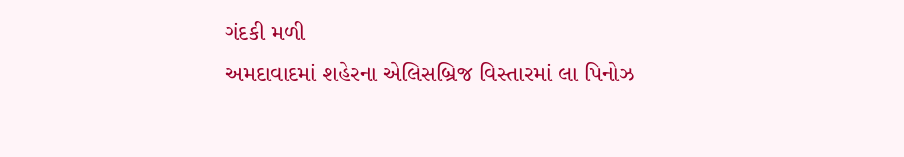ગંદકી મળી
અમદાવાદમાં શહેરના એલિસબ્રિજ વિસ્તારમાં લા પિનોઝ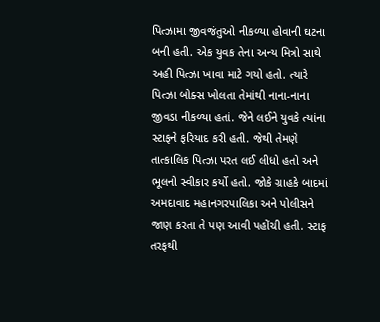પિત્ઝામા જીવજંતુઓ નીકળ્યા હોવાની ઘટના બની હતી. એક યુવક તેના અન્ય મિત્રો સાથે અહી પિત્ઝા ખાવા માટે ગયો હતો. ત્યારે પિત્ઝા બોક્સ ખોલતા તેમાંથી નાના-નાના જીવડા નીકળ્યા હતાં. જેને લઈને યુવકે ત્યાંના સ્ટાફને ફરિયાદ કરી હતી. જેથી તેમણે તાત્કાલિક પિત્ઝા પરત લઈ લીધો હતો અને ભૂલનો સ્વીકાર કર્યો હતો. જોકે ગ્રાહકે બાદમાં અમદાવાદ મહાનગરપાલિકા અને પોલીસને જાણ કરતા તે પણ આવી પહોંચી હતી. સ્ટાફ તરફથી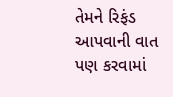તેમને રિફંડ આપવાની વાત પણ કરવામાં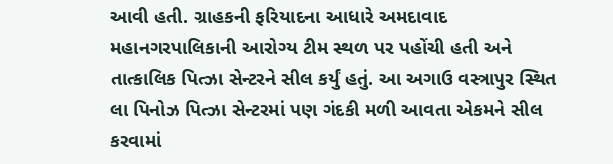આવી હતી. ગ્રાહકની ફરિયાદના આધારે અમદાવાદ મહાનગરપાલિકાની આરોગ્ય ટીમ સ્થળ પર પહોંચી હતી અને તાત્કાલિક પિત્ઝા સેન્ટરને સીલ કર્યું હતું. આ અગાઉ વસ્ત્રાપુર સ્થિત લા પિનોઝ પિત્ઝા સેન્ટરમાં પણ ગંદકી મળી આવતા એકમને સીલ કરવામાં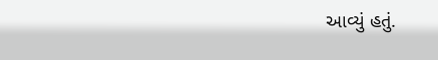આવ્યું હતું.